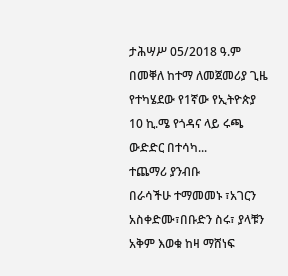ታሕሣሥ 05/2018 ዓ.ም
በመቐለ ከተማ ለመጀመሪያ ጊዜ የተካሄደው የ1ኛው የኢትዮጵያ 10 ኪ.ሜ የጎዳና ላይ ሩጫ ውድድር በተሳካ...
ተጨማሪ ያንብቡ
በራሳችሁ ተማመመኑ ፣አገርን አስቀድሙ፣በቡድን ስሩ፣ ያላቹን አቅም እወቁ ከዛ ማሸነፍ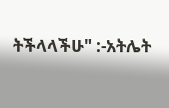ትችላላችሁ" :-አትሌት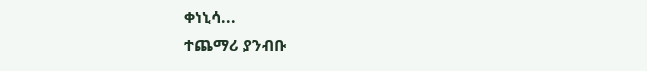ቀነኒሳ...
ተጨማሪ ያንብቡ